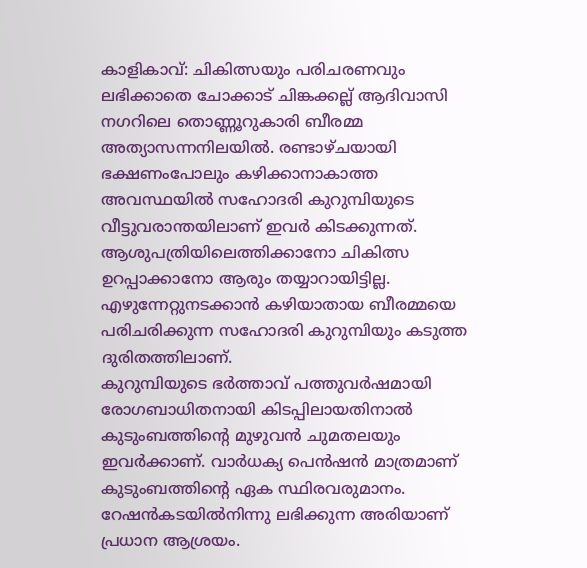കാളികാവ്: ചികിത്സയും പരിചരണവും ലഭിക്കാതെ ചോക്കാട് ചിങ്കക്കല്ല് ആദിവാസി നഗറിലെ തൊണ്ണൂറുകാരി ബീരമ്മ അത്യാസന്നനിലയിൽ. രണ്ടാഴ്ചയായി ഭക്ഷണംപോലും കഴിക്കാനാകാത്ത അവസ്ഥയിൽ സഹോദരി കുറുമ്പിയുടെ വീട്ടുവരാന്തയിലാണ് ഇവർ കിടക്കുന്നത്. ആശുപത്രിയിലെത്തിക്കാനോ ചികിത്സ ഉറപ്പാക്കാനോ ആരും തയ്യാറായിട്ടില്ല. എഴുന്നേറ്റുനടക്കാൻ കഴിയാതായ ബീരമ്മയെ പരിചരിക്കുന്ന സഹോദരി കുറുമ്പിയും കടുത്ത ദുരിതത്തിലാണ്.
കുറുമ്പിയുടെ ഭർത്താവ് പത്തുവർഷമായി രോഗബാധിതനായി കിടപ്പിലായതിനാൽ കുടുംബത്തിന്റെ മുഴുവൻ ചുമതലയും ഇവർക്കാണ്. വാർധക്യ പെൻഷൻ മാത്രമാണ് കുടുംബത്തിന്റെ ഏക സ്ഥിരവരുമാനം. റേഷൻകടയിൽനിന്നു ലഭിക്കുന്ന അരിയാണ് പ്രധാന ആശ്രയം.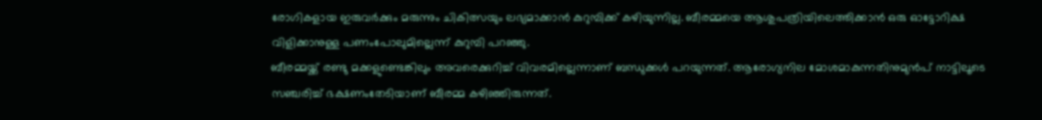രോഗികളായ ഇരുവർക്കും മരുന്നും ചികിത്സയും ലഭ്യമാക്കാൻ കുറുമ്പിക്ക് കഴിയുന്നില്ല. ബീരമ്മയെ ആശുപത്രിയിലെത്തിക്കാൻ ഒരു ഓട്ടോറിക്ഷ വിളിക്കാനുള്ള പണംപോലുമില്ലെന്ന് കുറുമ്പി പറഞ്ഞു.
ബീരമ്മയ്ക്ക് രണ്ടു മക്കളുണ്ടെങ്കിലും അവരെക്കുറിച്ച് വിവരമില്ലെന്നാണ് ബന്ധുക്കൾ പറയുന്നത്. ആരോഗ്യനില മോശമാകുന്നതിനുമുൻപ് നാട്ടിലൂടെ സഞ്ചരിച്ച് ഭക്ഷണംതേടിയാണ് ബീരമ്മ കഴിഞ്ഞിരുന്നത്.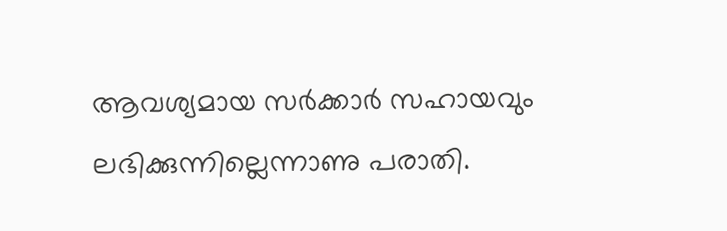ആവശ്യമായ സർക്കാർ സഹായവും ലഭിക്കുന്നില്ലെന്നാണു പരാതി.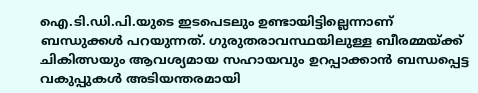ഐ.ടി.ഡി.പി.യുടെ ഇടപെടലും ഉണ്ടായിട്ടില്ലെന്നാണ് ബന്ധുക്കൾ പറയുന്നത്. ഗുരുതരാവസ്ഥയിലുള്ള ബീരമ്മയ്ക്ക് ചികിത്സയും ആവശ്യമായ സഹായവും ഉറപ്പാക്കാൻ ബന്ധപ്പെട്ട വകുപ്പുകൾ അടിയന്തരമായി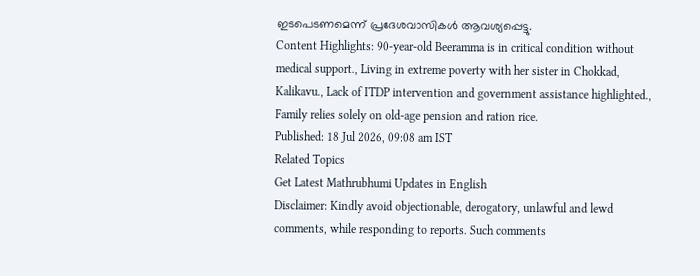ഇടപെടണമെന്ന് പ്രദേശവാസികൾ ആവശ്യപ്പെട്ടു.
Content Highlights: 90-year-old Beeramma is in critical condition without medical support., Living in extreme poverty with her sister in Chokkad, Kalikavu., Lack of ITDP intervention and government assistance highlighted., Family relies solely on old-age pension and ration rice.
Published: 18 Jul 2026, 09:08 am IST
Related Topics
Get Latest Mathrubhumi Updates in English
Disclaimer: Kindly avoid objectionable, derogatory, unlawful and lewd comments, while responding to reports. Such comments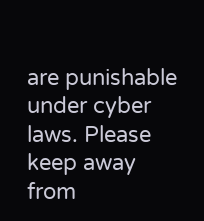are punishable under cyber laws. Please keep away from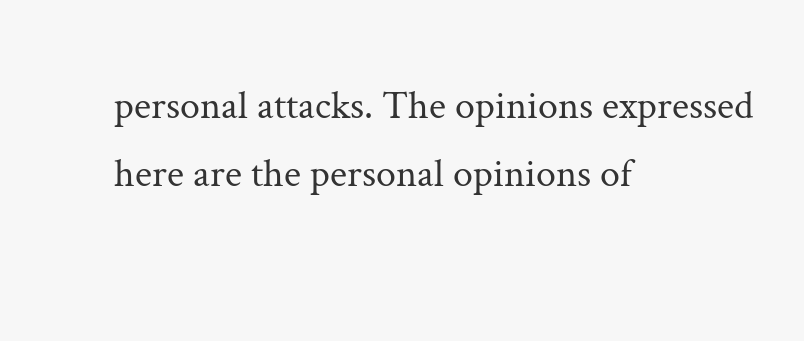personal attacks. The opinions expressed here are the personal opinions of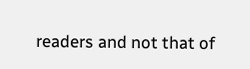readers and not that of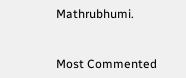Mathrubhumi.


Most Commented